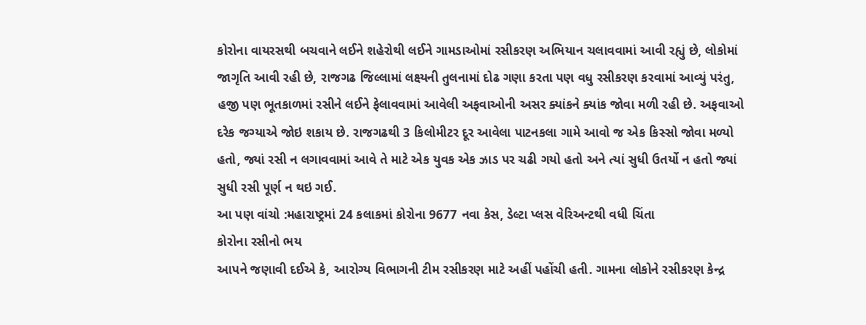કોરોના વાયરસથી બચવાને લઈને શહેરોથી લઈને ગામડાઓમાં રસીકરણ અભિયાન ચલાવવામાં આવી રહ્યું છે, લોકોમાં જાગૃતિ આવી રહી છે, રાજગઢ જિલ્લામાં લક્ષ્યની તુલનામાં દોઢ ગણા કરતા પણ વધુ રસીકરણ કરવામાં આવ્યું પરંતુ, હજી પણ ભૂતકાળમાં રસીને લઈને ફેલાવવામાં આવેલી અફવાઓની અસર ક્યાંકને ક્યાંક જોવા મળી રહી છે. અફવાઓ દરેક જગ્યાએ જોઇ શકાય છે. રાજગઢથી 3 કિલોમીટર દૂર આવેલા પાટનકલા ગામે આવો જ એક કિસ્સો જોવા મળ્યો હતો, જ્યાં રસી ન લગાવવામાં આવે તે માટે એક યુવક એક ઝાડ પર ચઢી ગયો હતો અને ત્યાં સુધી ઉતર્યો ન હતો જ્યાં સુધી રસી પૂર્ણ ન થઇ ગઈ.
આ પણ વાંચો :મહારાષ્ટ્રમાં 24 કલાકમાં કોરોના 9677 નવા કેસ, ડેલ્ટા પ્લસ વેરિઅન્ટથી વધી ચિંતા
કોરોના રસીનો ભય
આપને જણાવી દઈએ કે, આરોગ્ય વિભાગની ટીમ રસીકરણ માટે અહીં પહોંચી હતી. ગામના લોકોને રસીકરણ કેન્દ્ર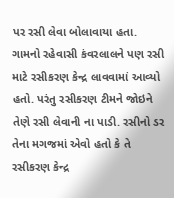પર રસી લેવા બોલાવાયા હતા. ગામનો રહેવાસી કંવરલાલને પણ રસી માટે રસીકરણ કેન્દ્ર લાવવામાં આવ્યો હતો. પરંતુ રસીકરણ ટીમને જોઇને તેણે રસી લેવાની ના પાડી. રસીનો ડર તેના મગજમાં એવો હતો કે તે રસીકરણ કેન્દ્ર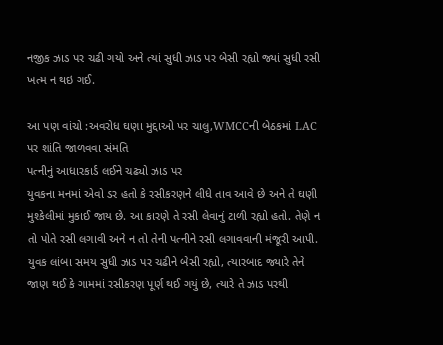નજીક ઝાડ પર ચઢી ગયો અને ત્યાં સુધી ઝાડ પર બેસી રહ્યો જ્યાં સુધી રસી ખત્મ ન થઇ ગઈ.

આ પણ વાંચો :અવરોધ ઘણા મુદ્દાઓ પર ચાલુ,WMCCની બેઠકમાં LAC પર શાંતિ જાળવવા સંમતિ
પત્નીનું આધારકાર્ડ લઈને ચઢ્યો ઝાડ પર
યુવકના મનમાં એવો ડર હતો કે રસીકરણને લીધે તાવ આવે છે અને તે ઘણી મુશ્કેલીમાં મુકાઈ જાય છે. આ કારણે તે રસી લેવાનું ટાળી રહ્યો હતો. તેણે ન તો પોતે રસી લગાવી અને ન તો તેની પત્નીને રસી લગાવવાની મંજૂરી આપી. યુવક લાંબા સમય સુધી ઝાડ પર ચઢીને બેસી રહ્યો, ત્યારબાદ જ્યારે તેને જાણ થઈ કે ગામમાં રસીકરણ પૂર્ણ થઈ ગયું છે, ત્યારે તે ઝાડ પરથી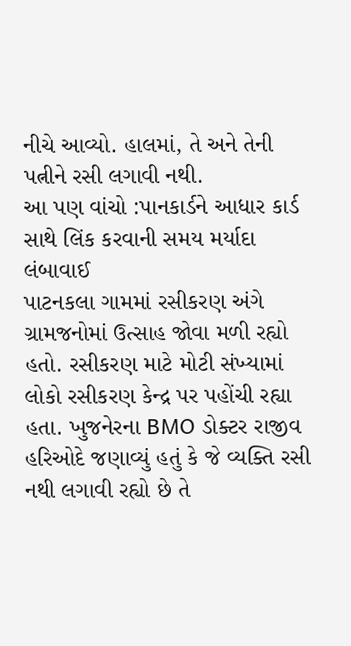નીચે આવ્યો. હાલમાં, તે અને તેની પત્નીને રસી લગાવી નથી.
આ પણ વાંચો :પાનકાર્ડને આધાર કાર્ડ સાથે લિંક કરવાની સમય મર્યાદા લંબાવાઈ
પાટનકલા ગામમાં રસીકરણ અંગે ગ્રામજનોમાં ઉત્સાહ જોવા મળી રહ્યો હતો. રસીકરણ માટે મોટી સંખ્યામાં લોકો રસીકરણ કેન્દ્ર પર પહોંચી રહ્યા હતા. ખુજનેરના BMO ડોક્ટર રાજીવ હરિઓદે જણાવ્યું હતું કે જે વ્યક્તિ રસી નથી લગાવી રહ્યો છે તે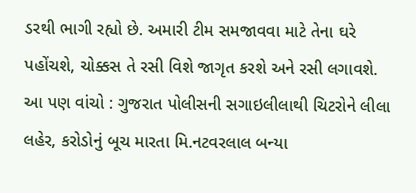ડરથી ભાગી રહ્યો છે. અમારી ટીમ સમજાવવા માટે તેના ઘરે પહોંચશે, ચોક્કસ તે રસી વિશે જાગૃત કરશે અને રસી લગાવશે.
આ પણ વાંચો : ગુજરાત પોલીસની સગાઇલીલાથી ચિટરોને લીલા લહેર, કરોડોનું બૂચ મારતા મિ.નટવરલાલ બન્યા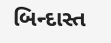બિન્દાસ્ત